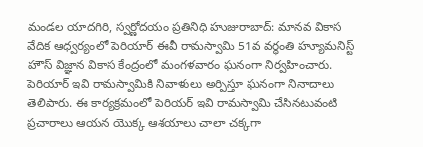మండల యాదగిరి, స్వర్ణోదయం ప్రతినిధి హుజురాబాద్: మానవ వికాస వేదిక ఆధ్వర్యంలో పెరియార్ ఈవీ రామస్వామి 51వ వర్ధంతి హ్యూమనిస్ట్ హౌస్ విజ్ఞాన వికాస కేంద్రంలో మంగళవారం ఘనంగా నిర్వహించారు. పెరియార్ ఇవి రామస్వామికి నివాళులు అర్పిస్తూ ఘనంగా నినాదాలు తెలిపారు. ఈ కార్యక్రమంలో పెరియర్ ఇవి రామస్వామి చేసినటువంటి ప్రచారాలు ఆయన యొక్క ఆశయాలు చాలా చక్కగా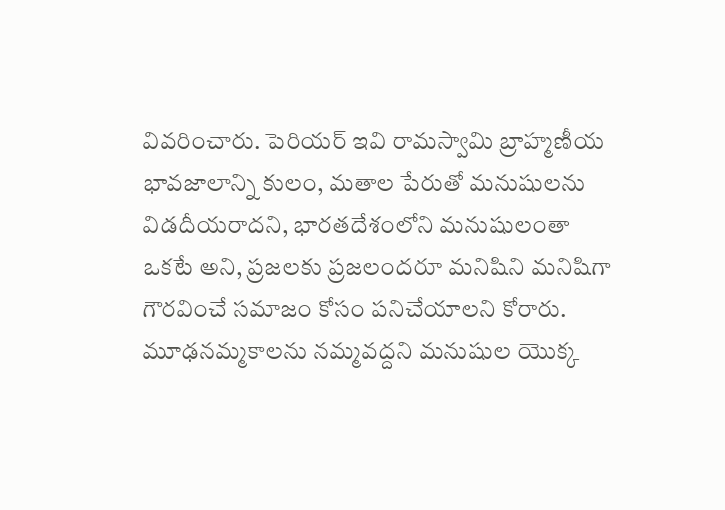వివరించారు. పెరియర్ ఇవి రామస్వామి బ్రాహ్మణీయ భావజాలాన్ని కులం, మతాల పేరుతో మనుషులను విడదీయరాదని, భారతదేశంలోని మనుషులంతా ఒకటే అని, ప్రజలకు ప్రజలందరూ మనిషిని మనిషిగా గౌరవించే సమాజం కోసం పనిచేయాలని కోరారు. మూఢనమ్మకాలను నమ్మవద్దని మనుషుల యొక్క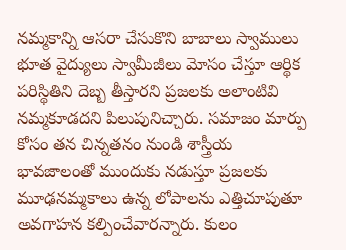నమ్మకాన్ని ఆసరా చేసుకొని బాబాలు స్వాములు భూత వైద్యులు స్వామీజీలు మోసం చేస్తూ ఆర్థిక పరిస్థితిని దెబ్బ తీస్తారని ప్రజలకు అలాంటివి నమ్మకూడదని పిలుపునిచ్చారు. సమాజం మార్పు కోసం తన చిన్నతనం నుండి శాస్త్రీయ భావజాలంతో ముందుకు నడుస్తూ ప్రజలకు మూఢనమ్మకాలు ఉన్న లోపాలను ఎత్తిచూపుతూ అవగాహన కల్పించేవారన్నారు. కులం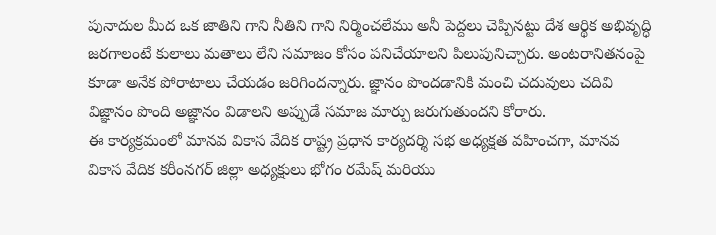పునాదుల మీద ఒక జాతిని గాని నీతిని గాని నిర్మించలేము అనీ పెద్దలు చెప్పినట్టు దేశ ఆర్థిక అభివృద్ధి జరగాలంటే కులాలు మతాలు లేని సమాజం కోసం పనిచేయాలని పిలుపునిచ్చారు. అంటరానితనంపై కూడా అనేక పోరాటాలు చేయడం జరిగిందన్నారు. జ్ఞానం పొందడానికి మంచి చదువులు చదివి విజ్ఞానం పొంది అజ్ఞానం విడాలని అప్పుడే సమాజ మార్పు జరుగుతుందని కోరారు.
ఈ కార్యక్రమంలో మానవ వికాస వేదిక రాష్ట్ర ప్రధాన కార్యదర్శి సభ అధ్యక్షత వహించగా, మానవ వికాస వేదిక కరీంనగర్ జిల్లా అధ్యక్షులు భోగం రమేష్ మరియు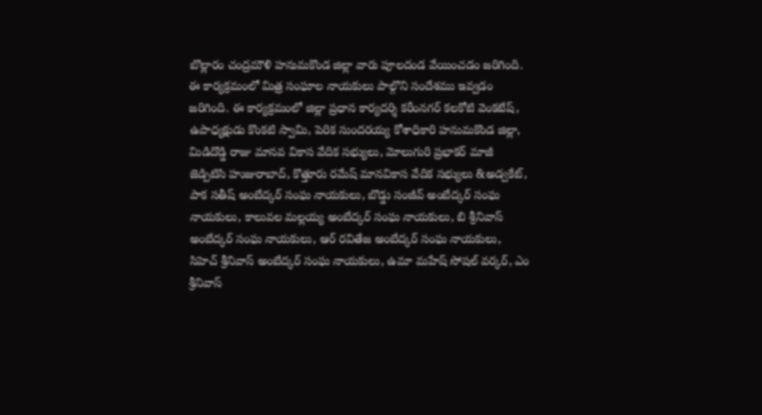బొల్లారం చంద్రమౌళి హనుమకొండ జిల్లా వారు పూలదండ వేయించడం జరిగింది. ఈ కార్యక్రమంలో మిత్ర సంఘాల నాయకులు పాల్గొని సందేశము ఇవ్వడం జరిగింది. ఈ కార్యక్రమంలో జిల్లా ప్రధాన కార్యదర్శి కరీంనగర్ కలకోటి వెంకటేష్, ఉపాధ్యక్షుడు కొంకటి స్వామి, పెరిక సుందరయ్య కోశాధికారి హనుమకొండ జిల్లా, మిడిదొడ్డి రాజు మానవ వికాస వేదిక సభ్యులు, మోలుగురి ప్రభాకర్ మాజీ జెడ్పిటిసి హుజురాబాద్, కొత్తూరు రమేష్ మానవికాస వేదిక సభ్యులు &అడ్వకేట్, పాక సతీష్ అంబేద్కర్ సంఘ నాయకులు, బొడ్డు సంజీవ్ అంబేద్కర్ సంఘ నాయకులు, కాలువల మల్లయ్య అంబేద్కర్ సంఘ నాయకులు, బి శ్రీనివాస్ అంబేద్కర్ సంఘ నాయకులు, ఆర్ రవితేజ అంబేద్కర్ సంఘ నాయకులు, సిహెచ్ శ్రీనివాస్ అంబేద్కర్ సంఘ నాయకులు, ఉమా మహేష్ సోషల్ వర్కర్, ఎం శ్రీనివాస్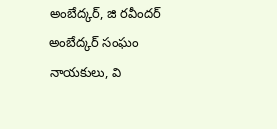అంబేద్కర్, జి రవీందర్ అంబేద్కర్ సంఘం నాయకులు, వి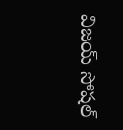విజయ్ సోషల్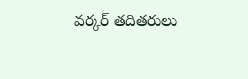వర్కర్ తదితరులు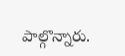పాల్గొన్నారు.